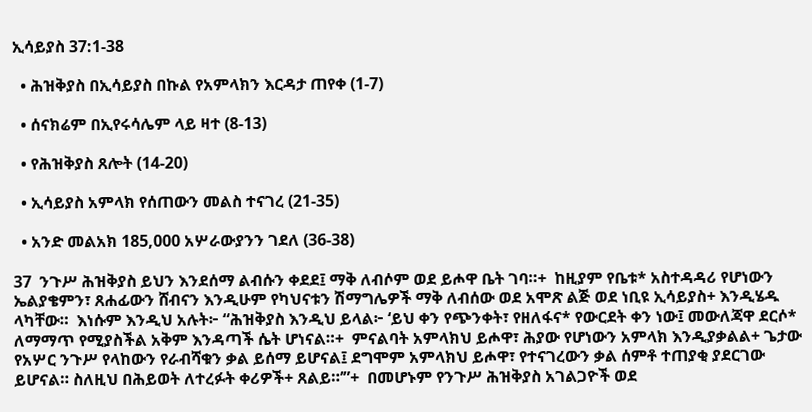ኢሳይያስ 37:1-38

  • ሕዝቅያስ በኢሳይያስ በኩል የአምላክን እርዳታ ጠየቀ (1-7)

  • ሰናክሬም በኢየሩሳሌም ላይ ዛተ (8-13)

  • የሕዝቅያስ ጸሎት (14-20)

  • ኢሳይያስ አምላክ የሰጠውን መልስ ተናገረ (21-35)

  • አንድ መልአክ 185,000 አሦራውያንን ገደለ (36-38)

37  ንጉሥ ሕዝቅያስ ይህን እንደሰማ ልብሱን ቀደደ፤ ማቅ ለብሶም ወደ ይሖዋ ቤት ገባ።+  ከዚያም የቤቱ* አስተዳዳሪ የሆነውን ኤልያቄምን፣ ጸሐፊውን ሸብናን እንዲሁም የካህናቱን ሽማግሌዎች ማቅ ለብሰው ወደ አሞጽ ልጅ ወደ ነቢዩ ኢሳይያስ+ እንዲሄዱ ላካቸው።  እነሱም እንዲህ አሉት፦ “ሕዝቅያስ እንዲህ ይላል፦ ‘ይህ ቀን የጭንቀት፣ የዘለፋና* የውርደት ቀን ነው፤ መውለጃዋ ደርሶ* ለማማጥ የሚያስችል አቅም እንዳጣች ሴት ሆነናል።+  ምናልባት አምላክህ ይሖዋ፣ ሕያው የሆነውን አምላክ እንዲያቃልል+ ጌታው የአሦር ንጉሥ የላከውን የራብሻቁን ቃል ይሰማ ይሆናል፤ ደግሞም አምላክህ ይሖዋ፣ የተናገረውን ቃል ሰምቶ ተጠያቂ ያደርገው ይሆናል። ስለዚህ በሕይወት ለተረፉት ቀሪዎች+ ጸልይ።’”+  በመሆኑም የንጉሥ ሕዝቅያስ አገልጋዮች ወደ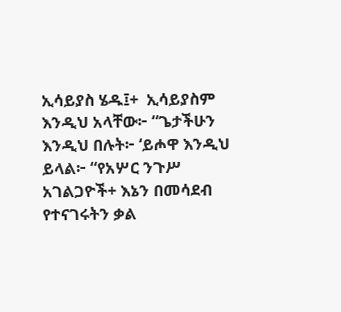ኢሳይያስ ሄዱ፤+  ኢሳይያስም እንዲህ አላቸው፦ “ጌታችሁን እንዲህ በሉት፦ ‘ይሖዋ እንዲህ ይላል፦ “የአሦር ንጉሥ አገልጋዮች+ እኔን በመሳደብ የተናገሩትን ቃል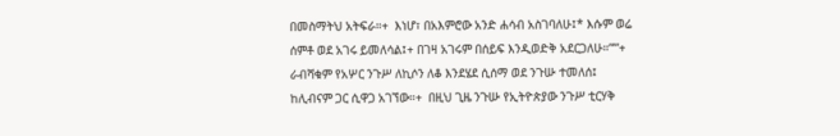በመስማትህ አትፍራ።+  እነሆ፣ በአእምሮው አንድ ሐሳብ አስገባለሁ፤* እሱም ወሬ ሰምቶ ወደ አገሩ ይመለሳል፤+ በገዛ አገሩም በሰይፍ እንዲወድቅ አደርጋለሁ።”’”+  ራብሻቁም የአሦር ንጉሥ ለኪሶን ለቆ እንደሄደ ሲሰማ ወደ ንጉሡ ተመለሰ፤ ከሊብናም ጋር ሲዋጋ አገኘው።+  በዚህ ጊዜ ንጉሡ የኢትዮጵያው ንጉሥ ቲርሃቅ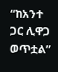“ከአንተ ጋር ሊዋጋ ወጥቷል”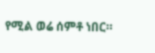የሚል ወሬ ሰምቶ ነበር።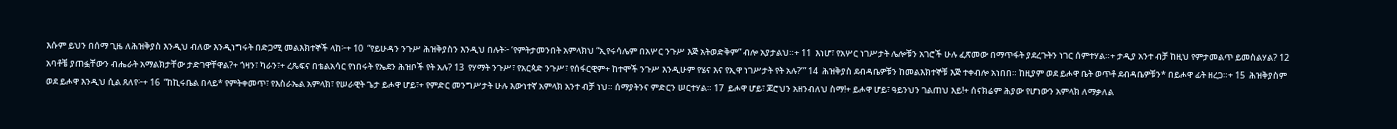እሱም ይህን በሰማ ጊዜ ለሕዝቅያስ እንዲህ ብለው እንዲነግሩት በድጋሚ መልእክተኞች ላከ፦+ 10  “የይሁዳን ንጉሥ ሕዝቅያስን እንዲህ በሉት፦ ‘የምትታመንበት አምላክህ “ኢየሩሳሌም በአሦር ንጉሥ እጅ አትወድቅም” ብሎ አያታልህ።+ 11  እነሆ፣ የአሦር ነገሥታት ሌሎቹን አገሮች ሁሉ ፈጽመው በማጥፋት ያደረጉትን ነገር ሰምተሃል።+ ታዲያ አንተ ብቻ ከዚህ የምታመልጥ ይመስልሃል? 12  አባቶቼ ያጠፏቸውን ብሔራት አማልክታቸው ታድገዋቸዋል?+ ጎዛን፣ ካራን፣+ ረጼፍና በቴልአሳር የነበሩት የኤደን ሕዝቦች የት አሉ? 13  የሃማት ንጉሥ፣ የአርጳድ ንጉሥ፣ የሰፋርዊም+ ከተሞች ንጉሥ እንዲሁም የሄና እና የኢዋ ነገሥታት የት አሉ?’” 14  ሕዝቅያስ ደብዳቤዎቹን ከመልእክተኞቹ እጅ ተቀብሎ አነበበ። ከዚያም ወደ ይሖዋ ቤት ወጥቶ ደብዳቤዎቹን* በይሖዋ ፊት ዘረጋ።+ 15  ሕዝቅያስም ወደ ይሖዋ እንዲህ ሲል ጸለየ፦+ 16  “ከኪሩቤል በላይ* የምትቀመጥ፣ የእስራኤል አምላክ፣ የሠራዊት ጌታ ይሖዋ ሆይ፣+ የምድር መንግሥታት ሁሉ እውነተኛ አምላክ አንተ ብቻ ነህ። ሰማያትንና ምድርን ሠርተሃል። 17  ይሖዋ ሆይ፣ ጆሮህን አዘንብለህ ስማ!+ ይሖዋ ሆይ፣ ዓይንህን ገልጠህ እይ!+ ሰናክሬም ሕያው የሆነውን አምላክ ለማቃለል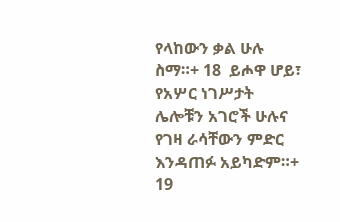የላከውን ቃል ሁሉ ስማ።+ 18  ይሖዋ ሆይ፣ የአሦር ነገሥታት ሌሎቹን አገሮች ሁሉና የገዛ ራሳቸውን ምድር እንዳጠፉ አይካድም።+ 19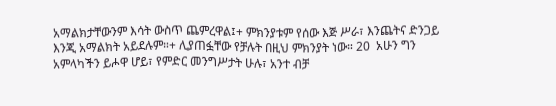አማልክታቸውንም እሳት ውስጥ ጨምረዋል፤+ ምክንያቱም የሰው እጅ ሥራ፣ እንጨትና ድንጋይ እንጂ አማልክት አይደሉም።+ ሊያጠፏቸው የቻሉት በዚህ ምክንያት ነው። 20  አሁን ግን አምላካችን ይሖዋ ሆይ፣ የምድር መንግሥታት ሁሉ፣ አንተ ብቻ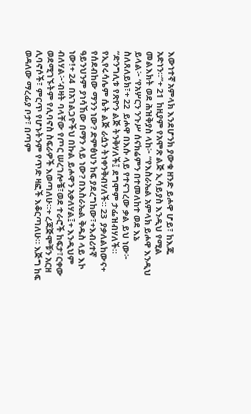እውነተኛ አምላክ እንደሆንክ ያውቁ ዘንድ ይሖዋ ሆይ፣ ከእጁ አድነን።”+ 21  ከዚያም የአሞጽ ልጅ ኢሳይያስ እንዲህ የሚል መልእክት ወደ ሕዝቅያስ ላከ፦ “የእስራኤል አምላክ ይሖዋ እንዲህ ይላል፦ ‘የአሦርን ንጉሥ ሰናክሬምን በተመለከተ ወደ እኔ ስለጸለይክ፣+ 22  ይሖዋ በእሱ ላይ የተናገረው ቃል ይህ ነው፦ “ድንግሊቱ የጽዮን ልጅ ትንቅሃለች፤ ደግሞም ታፌዝብሃለች። የኢየሩሳሌም ሴት ልጅ ራሷን ትነቀንቅብሃለች። 23  ያቃለልከውና+ የሰደብከው ማንን ነው? ድምፅህን ከፍ ያደረግከው፣+እብሪተኛ ዓይንህንም ያነሳኸው በማን ላይ ነው? በእስራኤል ቅዱስ ላይ እኮ ነው!+ 24  በአገልጋዮችህ በኩል ይሖዋን አቃለሃል፤+ እንዲህም ብለሃል፦‘ብዛት ባላቸው የጦር ሠረገሎቼ፣ወደ ተራሮች ከፍታ፣ርቀው ወደሚገኙትም የሊባኖስ ስፍራዎች እወጣለሁ።+ ረጃጅሞቹን አርዘ ሊባኖሶች፣ ምርጥ የሆኑትንም የጥድ ዛፎች እቆርጣለሁ። እጅግ ከፍ ወዳለው ማረፊያ ቦታ፣ በጣም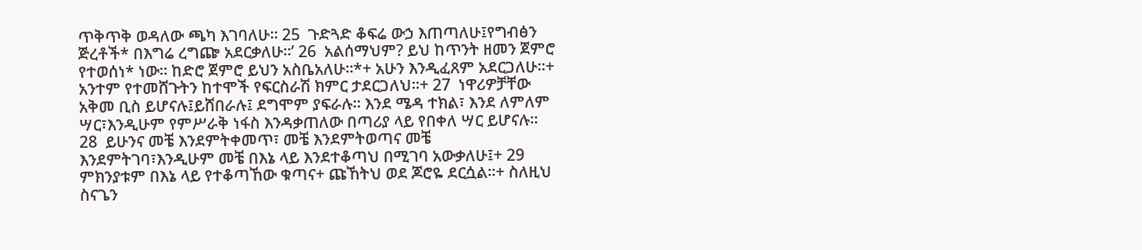ጥቅጥቅ ወዳለው ጫካ እገባለሁ። 25  ጉድጓድ ቆፍሬ ውኃ እጠጣለሁ፤የግብፅን ጅረቶች* በእግሬ ረግጬ አደርቃለሁ።’ 26  አልሰማህም? ይህ ከጥንት ዘመን ጀምሮ የተወሰነ* ነው። ከድሮ ጀምሮ ይህን አስቤአለሁ።*+ አሁን እንዲፈጸም አደርጋለሁ።+ አንተም የተመሸጉትን ከተሞች የፍርስራሽ ክምር ታደርጋለህ።+ 27  ነዋሪዎቻቸው አቅመ ቢስ ይሆናሉ፤ይሸበራሉ፤ ደግሞም ያፍራሉ። እንደ ሜዳ ተክል፣ እንደ ለምለም ሣር፣እንዲሁም የምሥራቅ ነፋስ እንዳቃጠለው በጣሪያ ላይ የበቀለ ሣር ይሆናሉ። 28  ይሁንና መቼ እንደምትቀመጥ፣ መቼ እንደምትወጣና መቼ እንደምትገባ፣እንዲሁም መቼ በእኔ ላይ እንደተቆጣህ በሚገባ አውቃለሁ፤+ 29  ምክንያቱም በእኔ ላይ የተቆጣኸው ቁጣና+ ጩኸትህ ወደ ጆሮዬ ደርሷል።+ ስለዚህ ስናጌን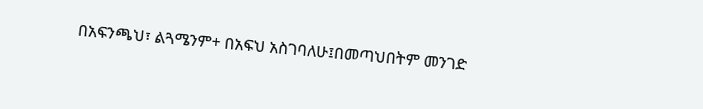በአፍንጫህ፣ ልጓሜንም+ በአፍህ አስገባለሁ፤በመጣህበትም መንገድ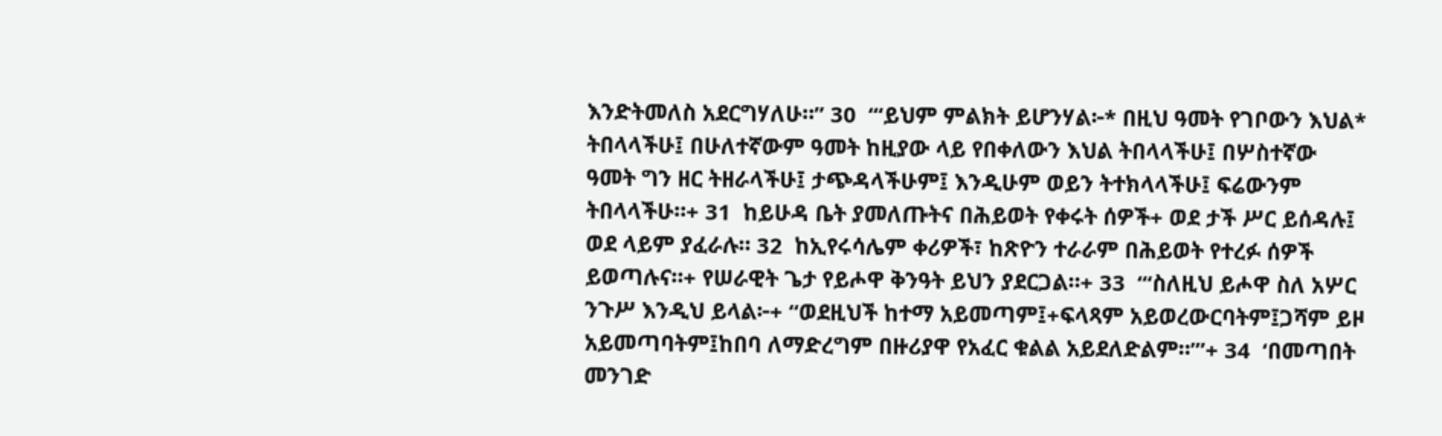እንድትመለስ አደርግሃለሁ።” 30  “‘ይህም ምልክት ይሆንሃል፦* በዚህ ዓመት የገቦውን እህል* ትበላላችሁ፤ በሁለተኛውም ዓመት ከዚያው ላይ የበቀለውን እህል ትበላላችሁ፤ በሦስተኛው ዓመት ግን ዘር ትዘራላችሁ፤ ታጭዳላችሁም፤ እንዲሁም ወይን ትተክላላችሁ፤ ፍሬውንም ትበላላችሁ።+ 31  ከይሁዳ ቤት ያመለጡትና በሕይወት የቀሩት ሰዎች+ ወደ ታች ሥር ይሰዳሉ፤ ወደ ላይም ያፈራሉ። 32  ከኢየሩሳሌም ቀሪዎች፣ ከጽዮን ተራራም በሕይወት የተረፉ ሰዎች ይወጣሉና።+ የሠራዊት ጌታ የይሖዋ ቅንዓት ይህን ያደርጋል።+ 33  “‘ስለዚህ ይሖዋ ስለ አሦር ንጉሥ እንዲህ ይላል፦+ “ወደዚህች ከተማ አይመጣም፤+ፍላጻም አይወረውርባትም፤ጋሻም ይዞ አይመጣባትም፤ከበባ ለማድረግም በዙሪያዋ የአፈር ቁልል አይደለድልም።”’+ 34  ‘በመጣበት መንገድ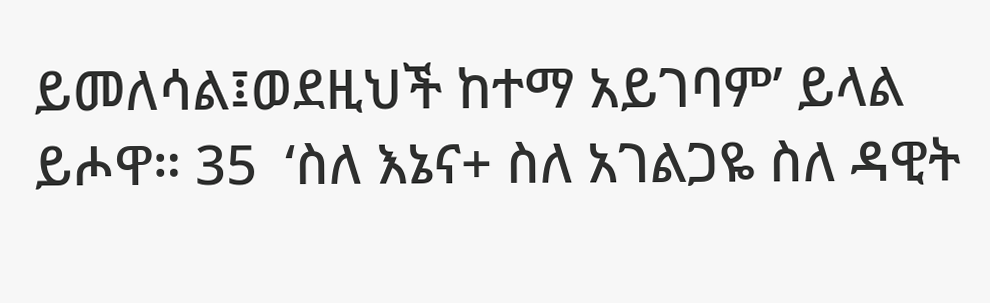ይመለሳል፤ወደዚህች ከተማ አይገባም’ ይላል ይሖዋ። 35  ‘ስለ እኔና+ ስለ አገልጋዬ ስለ ዳዊት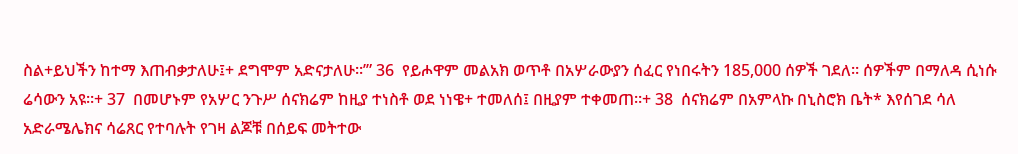ስል+ይህችን ከተማ እጠብቃታለሁ፤+ ደግሞም አድናታለሁ።’” 36  የይሖዋም መልአክ ወጥቶ በአሦራውያን ሰፈር የነበሩትን 185,000 ሰዎች ገደለ። ሰዎችም በማለዳ ሲነሱ ሬሳውን አዩ።+ 37  በመሆኑም የአሦር ንጉሥ ሰናክሬም ከዚያ ተነስቶ ወደ ነነዌ+ ተመለሰ፤ በዚያም ተቀመጠ።+ 38  ሰናክሬም በአምላኩ በኒስሮክ ቤት* እየሰገደ ሳለ አድራሜሌክና ሳሬጸር የተባሉት የገዛ ልጆቹ በሰይፍ መትተው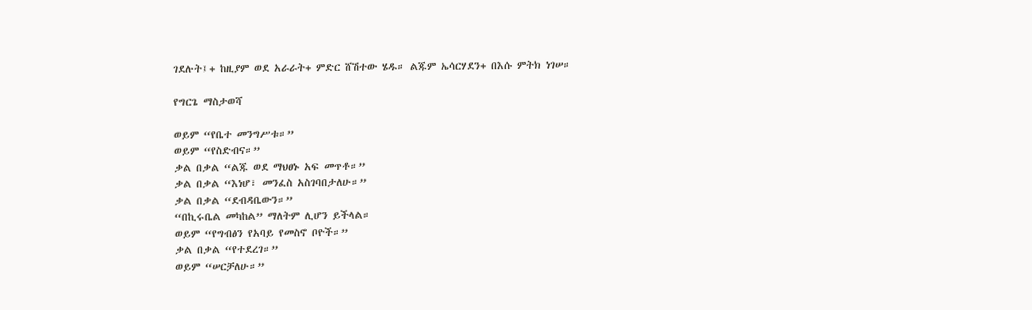ገደሉት፤+ ከዚያም ወደ አራራት+ ምድር ሸሽተው ሄዱ። ልጁም ኤሳርሃደን+ በእሱ ምትክ ነገሠ።

የግርጌ ማስታወሻ

ወይም “የቤተ መንግሥቱ።”
ወይም “የስድብና።”
ቃል በቃል “ልጁ ወደ ማህፀኑ አፍ መጥቶ።”
ቃል በቃል “እነሆ፣ መንፈስ አስገባበታለሁ።”
ቃል በቃል “ደብዳቤውን።”
“በኪሩቤል መካከል” ማለትም ሊሆን ይችላል።
ወይም “የግብፅን የአባይ የመስኖ ቦዮች።”
ቃል በቃል “የተደረገ።”
ወይም “ሠርቻለሁ።”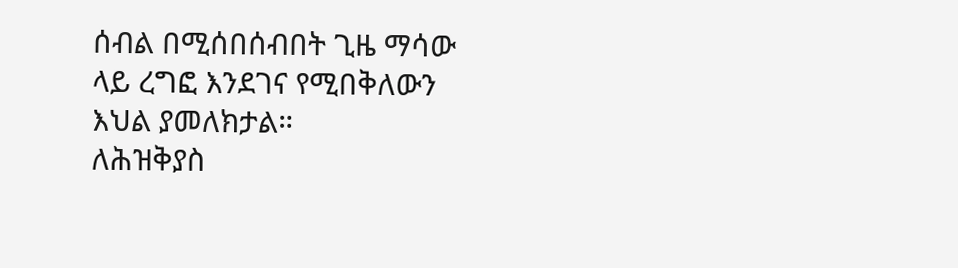ሰብል በሚሰበሰብበት ጊዜ ማሳው ላይ ረግፎ እንደገና የሚበቅለውን እህል ያመለክታል።
ለሕዝቅያስ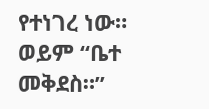የተነገረ ነው።
ወይም “ቤተ መቅደስ።”